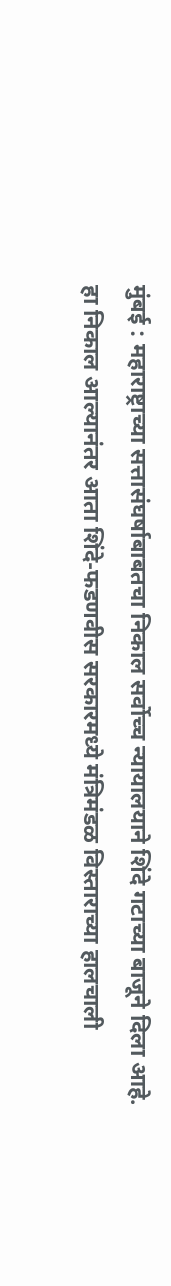मुंबई : महाराष्ट्राच्या सत्तासंघर्षाबाबतचा निकाल सर्वोच्च न्यायालयाने शिंदे गटाच्या बाजूने दिला आहे. हा निकाल आल्यानंतर आता शिंदे-फडणवीस सरकारमध्ये मंत्रिमंडळ विस्ताराच्या हालचाली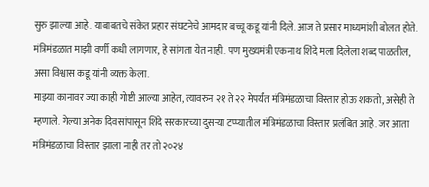सुरु झाल्या आहे. याबाबतचे संकेत प्रहार संघटनेचे आमदार बच्चू कडू यांनी दिले. आज ते प्रसार माध्यमांशी बोलत होते.
मंत्रिमंडळात माझी वर्णी कधी लागणार, हे सांगता येत नाही. पण मुख्यमंत्री एकनाथ शिंदे मला दिलेला शब्द पाळतील, असा विश्वास कडू यांनी व्यक्त केला.
माझ्या कानावर ज्या काही गोष्टी आल्या आहेत, त्यावरुन २१ ते २२ मेपर्यंत मंत्रिमंडळाचा विस्तार होऊ शकतो, असेही ते म्हणाले. गेल्या अनेक दिवसांपासून शिंदे सरकारच्या दुसऱ्या टप्प्यातील मंत्रिमंडळाचा विस्तार प्रलंबित आहे. जर आता मंत्रिमंडळाचा विस्तार झाला नाही तर तो २०२४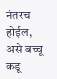नंतरच होईल, असे बच्चू कडू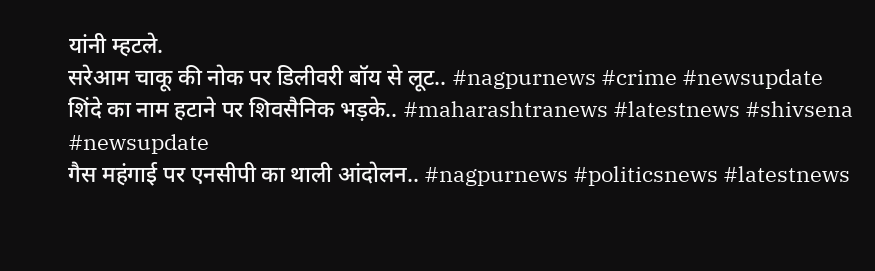यांनी म्हटले.
सरेआम चाकू की नोक पर डिलीवरी बॉय से लूट.. #nagpurnews #crime #newsupdate
शिंदे का नाम हटाने पर शिवसैनिक भड़के.. #maharashtranews #latestnews #shivsena #newsupdate
गैस महंगाई पर एनसीपी का थाली आंदोलन.. #nagpurnews #politicsnews #latestnews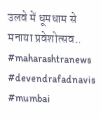उलवे में धूमधाम से मनाया प्रवेशोत्सव.. #maharashtranews #devendrafadnavis #mumbai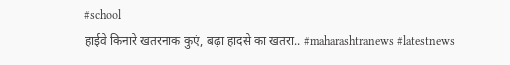#school
हाईवे किनारे खतरनाक कुएं, बढ़ा हादसे का खतरा.. #maharashtranews #latestnews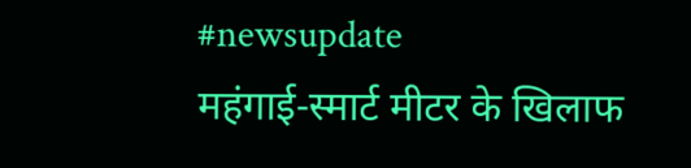#newsupdate
महंगाई-स्मार्ट मीटर के खिलाफ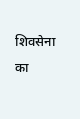शिवसेना का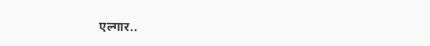एल्गार..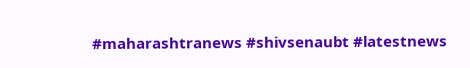#maharashtranews #shivsenaubt #latestnews